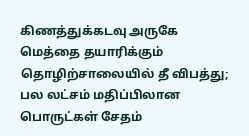கிணத்துக்கடவு அருகே மெத்தை தயாரிக்கும் தொழிற்சாலையில் தீ விபத்து; பல லட்சம் மதிப்பிலான பொருட்கள் சேதம்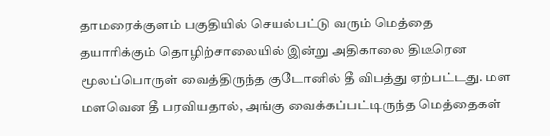தாமரைக்குளம் பகுதியில் செயல்பட்டு வரும் மெத்தை தயாரிக்கும் தொழிற்சாலையில் இன்று அதிகாலை திடீரென மூலப்பொருள் வைத்திருந்த குடோனில் தீ விபத்து ஏற்பட்டது. மள மளவென தீ பரவியதால், அங்கு வைக்கப்பட்டிருந்த மெத்தைகள்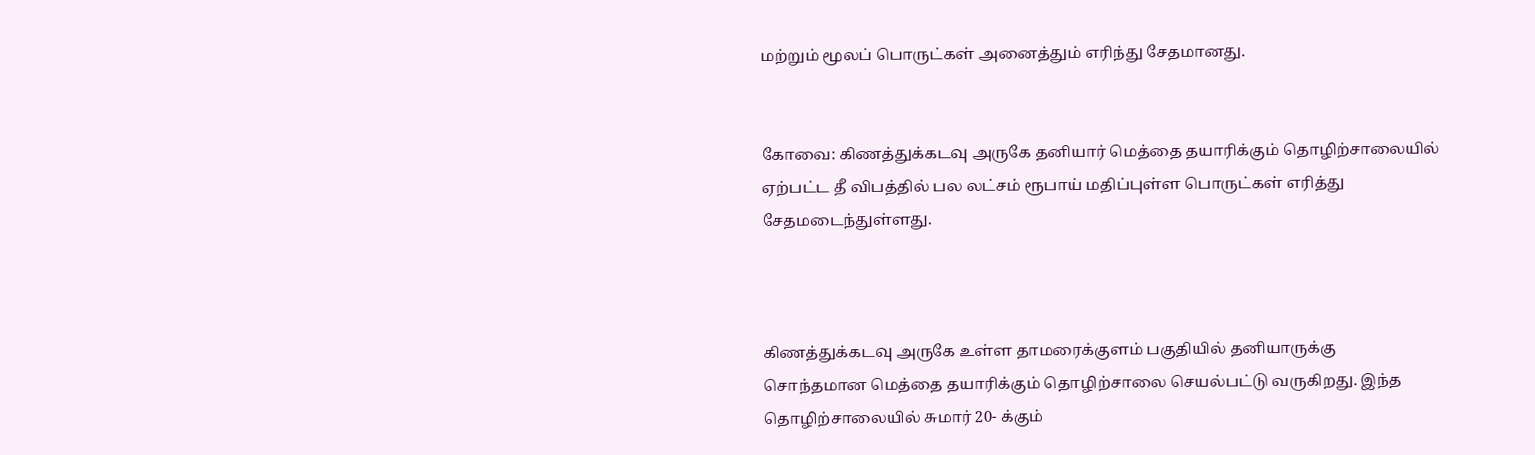மற்றும் மூலப் பொருட்கள் அனைத்தும் எரிந்து சேதமானது.


கோவை: கிணத்துக்கடவு அருகே தனியார் மெத்தை தயாரிக்கும் தொழிற்சாலையில் ஏற்பட்ட தீ விபத்தில் பல லட்சம் ரூபாய் மதிப்புள்ள பொருட்கள் எரித்து சேதமடைந்துள்ளது.



கிணத்துக்கடவு அருகே உள்ள தாமரைக்குளம் பகுதியில் தனியாருக்கு சொந்தமான மெத்தை தயாரிக்கும் தொழிற்சாலை செயல்பட்டு வருகிறது. இந்த தொழிற்சாலையில் சுமார் 20- க்கும்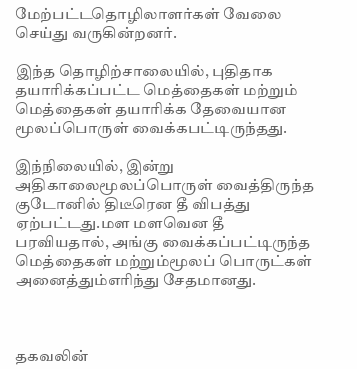மேற்பட்டதொழிலாளர்கள் வேலை செய்து வருகின்றனர்.

இந்த தொழிற்சாலையில், புதிதாக தயாரிக்கப்பட்ட மெத்தைகள் மற்றும் மெத்தைகள் தயாரிக்க தேவையான மூலப்பொருள் வைக்கபட்டிருந்தது.

இந்நிலையில், இன்று அதிகாலைமூலப்பொருள் வைத்திருந்த குடோனில் திடீரென தீ விபத்து ஏற்பட்டது.மள மளவென தீ பரவியதால், அங்கு வைக்கப்பட்டிருந்த மெத்தைகள் மற்றும்மூலப் பொருட்கள் அனைத்தும்எரிந்து சேதமானது.



தகவலின்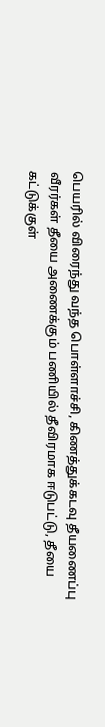பெயரில் விரைந்து வந்த பொள்ளாச்சி, கிணத்துக்கடவு தீயணைப்பு வீரர்கள் தீயை அணைக்கும் பணியில் தீவிரமாக ஈடுபட்டு, தீயை கட்டுக்குள்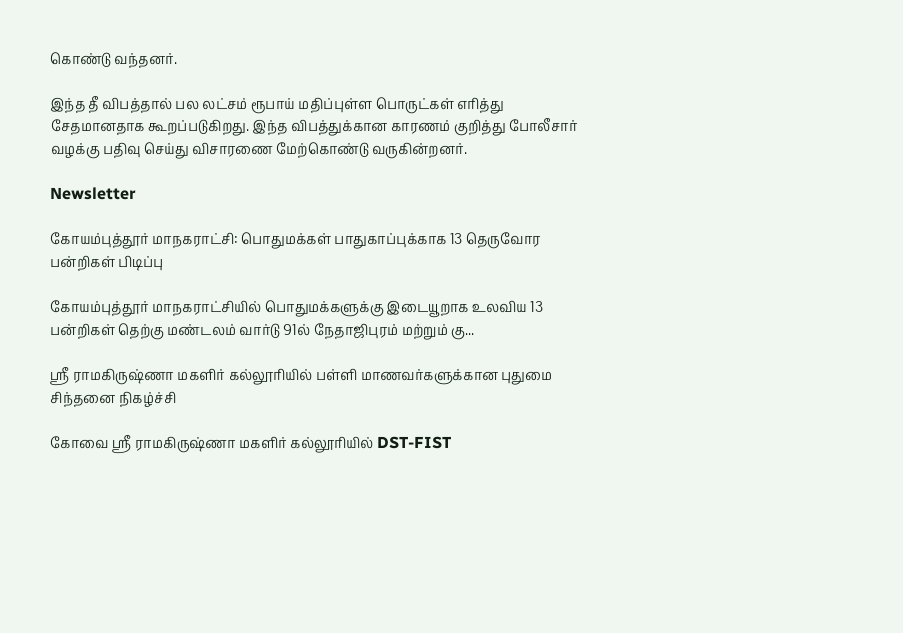கொண்டு வந்தனர்.

இந்த தீ விபத்தால் பல லட்சம் ரூபாய் மதிப்புள்ள பொருட்கள் எரித்து சேதமானதாக கூறப்படுகிறது. இந்த விபத்துக்கான காரணம் குறித்து போலீசார் வழக்கு பதிவு செய்து விசாரணை மேற்கொண்டு வருகின்றனர்.

Newsletter

கோயம்புத்தூர் மாநகராட்சி: பொதுமக்கள் பாதுகாப்புக்காக 13 தெருவோர பன்றிகள் பிடிப்பு

கோயம்புத்தூர் மாநகராட்சியில் பொதுமக்களுக்கு இடையூறாக உலவிய 13 பன்றிகள் தெற்கு மண்டலம் வார்டு 91ல் நேதாஜிபுரம் மற்றும் கு...

ஸ்ரீ ராமகிருஷ்ணா மகளிர் கல்லூரியில் பள்ளி மாணவர்களுக்கான புதுமை சிந்தனை நிகழ்ச்சி

கோவை ஸ்ரீ ராமகிருஷ்ணா மகளிர் கல்லூரியில் DST-FIST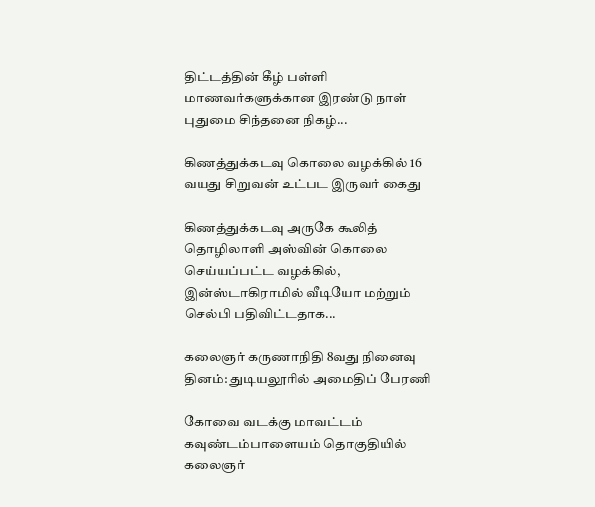திட்டத்தின் கீழ் பள்ளி மாணவர்களுக்கான இரண்டு நாள் புதுமை சிந்தனை நிகழ்...

கிணத்துக்கடவு கொலை வழக்கில் 16 வயது சிறுவன் உட்பட இருவர் கைது

கிணத்துக்கடவு அருகே கூலித் தொழிலாளி அஸ்வின் கொலை செய்யப்பட்ட வழக்கில், இன்ஸ்டாகிராமில் வீடியோ மற்றும் செல்பி பதிவிட்டதாக...

கலைஞர் கருணாநிதி 8வது நினைவு தினம்: துடியலூரில் அமைதிப் பேரணி

கோவை வடக்கு மாவட்டம் கவுண்டம்பாளையம் தொகுதியில் கலைஞர்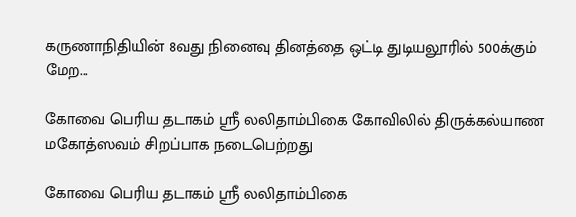கருணாநிதியின் 8வது நினைவு தினத்தை ஒட்டி துடியலூரில் 500க்கும் மேற...

கோவை பெரிய தடாகம் ஸ்ரீ லலிதாம்பிகை கோவிலில் திருக்கல்யாண மகோத்ஸவம் சிறப்பாக நடைபெற்றது

கோவை பெரிய தடாகம் ஸ்ரீ லலிதாம்பிகை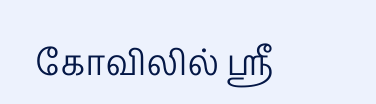கோவிலில் ஸ்ரீ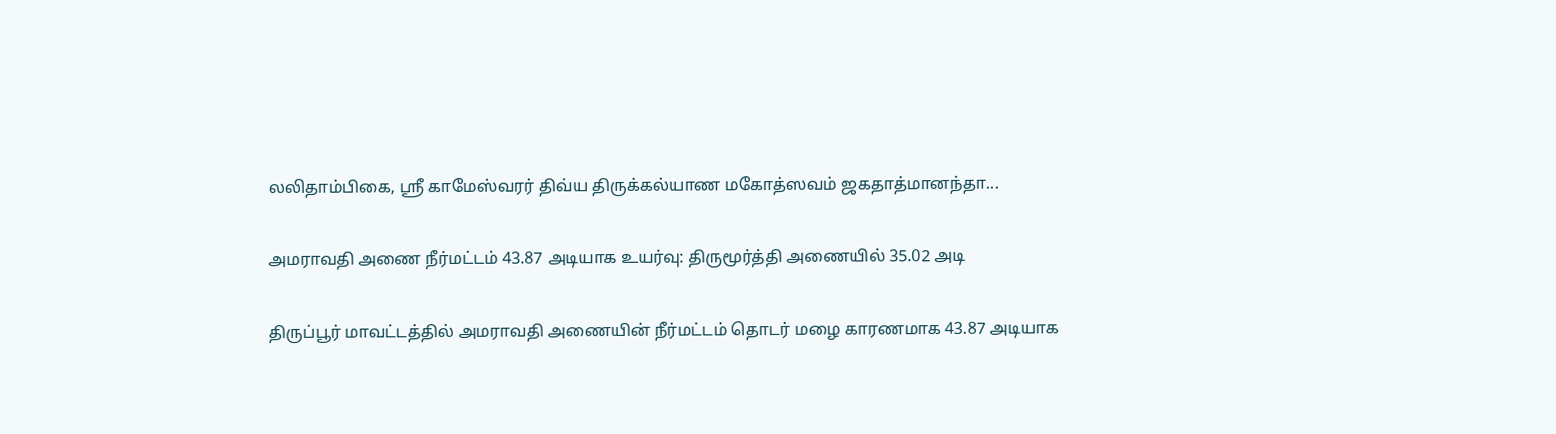லலிதாம்பிகை, ஸ்ரீ காமேஸ்வரர் திவ்ய திருக்கல்யாண மகோத்ஸவம் ஜகதாத்மானந்தா...

அமராவதி அணை நீர்மட்டம் 43.87 அடியாக உயர்வு: திருமூர்த்தி அணையில் 35.02 அடி

திருப்பூர் மாவட்டத்தில் அமராவதி அணையின் நீர்மட்டம் தொடர் மழை காரணமாக 43.87 அடியாக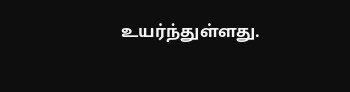உயர்ந்துள்ளது.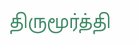திருமூர்த்தி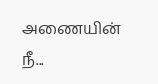அணையின் நீ...